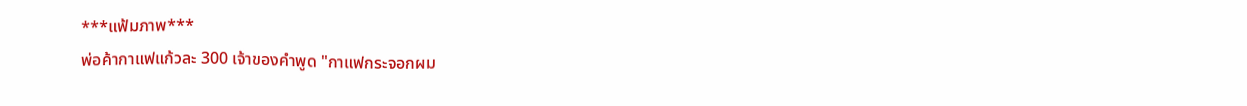***แฟ้มภาพ***
พ่อค้ากาแฟแก้วละ 300 เจ้าของคำพูด "กาแฟกระจอกผม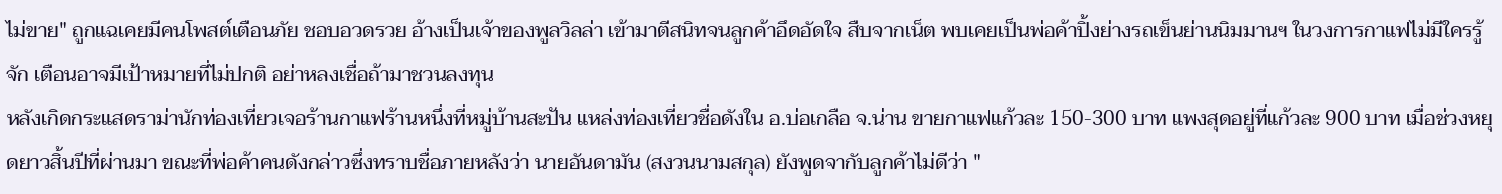ไม่ขาย" ถูกแฉเคยมีคนโพสต์เตือนภัย ชอบอวดรวย อ้างเป็นเจ้าของพูลวิลล่า เข้ามาตีสนิทจนลูกค้าอึดอัดใจ สืบจากเน็ต พบเคยเป็นพ่อค้าปิ้งย่างรถเข็นย่านนิมมานฯ ในวงการกาแฟไม่มีใครรู้จัก เตือนอาจมีเป้าหมายที่ไม่ปกติ อย่าหลงเชื่อถ้ามาชวนลงทุน
หลังเกิดกระแสดราม่านักท่องเที่ยวเจอร้านกาแฟร้านหนึ่งที่หมู่บ้านสะปัน แหล่งท่องเที่ยวชื่อดังใน อ.บ่อเกลือ จ.น่าน ขายกาแฟแก้วละ 150-300 บาท แพงสุดอยู่ที่แก้วละ 900 บาท เมื่อช่วงหยุดยาวสิ้นปีที่ผ่านมา ขณะที่พ่อค้าคนดังกล่าวซึ่งทราบชื่อภายหลังว่า นายอันดามัน (สงวนนามสกุล) ยังพูดจากับลูกค้าไม่ดีว่า "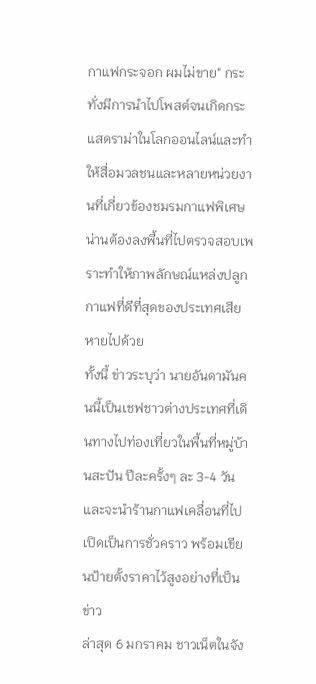กาแฟกระจอก ผมไม่ขาย" กระทั่งมีการนำไปโพสต์จนเกิดกระแสดราม่าในโลกออนไลน์และทำให้สื่อมวลชนและหลายหน่วยงานที่เกี่ยวข้องชมรมกาแฟพิเศษน่านต้องลงพื้นที่ไปตรวจสอบเพราะทำให้ภาพลักษณ์แหล่งปลูกกาแฟที่ดีที่สุดของประเทศเสียหายไปด้วย
ทั้งนี้ ข่าวระบุว่า นายอันดามันคนนี้เป็นเชฟชาวต่างประเทศที่เดินทางไปท่องเที่ยวในพื้นที่หมู่บ้านสะปัน ปีละครั้งๆ ละ 3-4 วัน และจะนำร้านกาแฟเคลื่อนที่ไปเปิดเป็นการชั่วคราว พร้อมเขียนป้ายตั้งราคาไว้สูงอย่างที่เป็นข่าว
ล่าสุด 6 มกราคม ชาวเน็ตในจัง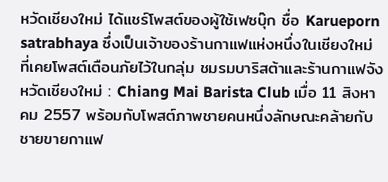หวัดเชียงใหม่ ได้แชร์โพสต์ของผู้ใช้เฟซบุ๊ก ชื่อ Karueporn satrabhaya ซึ่งเป็นเจ้าของร้านกาแฟแห่งหนึ่งในเชียงใหม่ ที่เคยโพสต์เตือนภัยไว้ในกลุ่ม ชมรมบาริสต้าและร้านกาแฟจังหวัดเชียงใหม่ : Chiang Mai Barista Club เมื่อ 11 สิงหาคม 2557 พร้อมกับโพสต์ภาพชายคนหนึ่งลักษณะคล้ายกับชายขายกาแฟ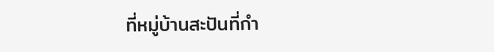ที่หมู่บ้านสะปันที่กำ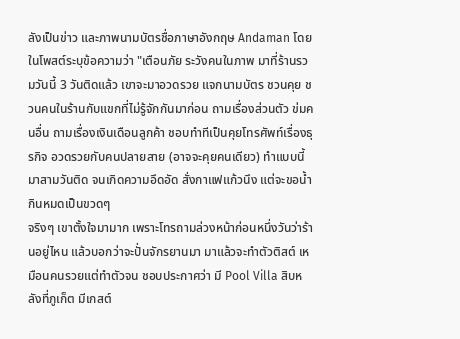ลังเป็นข่าว และภาพนามบัตรชื่อภาษาอังกฤษ Andaman โดยในโพสต์ระบุข้อความว่า "เตือนภัย ระวังคนในภาพ มาที่ร้านรวมวันนี้ 3 วันติดแล้ว เขาจะมาอวดรวย แจกนามบัตร ชวนคุย ชวนคนในร้านกับแขกที่ไม่รู้จักกันมาก่อน ถามเรื่องส่วนตัว ข่มคนอื่น ถามเรื่องเงินเดือนลูกค้า ชอบทำทีเป็นคุยโทรศัพท์เรื่องธุรกิจ อวดรวยกับคนปลายสาย (อาจจะคุยคนเดียว) ทำแบบนี้มาสามวันติด จนเกิดความอึดอัด สั่งกาแฟแก้วนึง แต่จะขอน้ำกินหมดเป็นขวดๆ
จริงๆ เขาตั้งใจมามาก เพราะโทรถามล่วงหน้าก่อนหนึ่งวันว่าร้านอยู่ไหน แล้วบอกว่าจะปั่นจักรยานมา มาแล้วจะทำตัวติสต์ เหมือนคนรวยแต่ทำตัวจน ชอบประกาศว่า มี Pool Villa สิบหลังที่ภูเก็ต มีเกสต์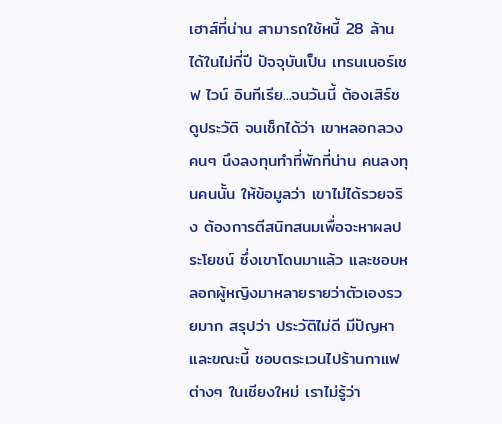เฮาส์ที่น่าน สามารถใช้หนี้ 28 ล้านได้ในไม่กี่ปี ปัจจุบันเป็น เทรนเนอร์เชฟ ไวน์ อินทีเรีย...จนวันนี้ ต้องเสิร์ชดูประวัติ จนเช็กได้ว่า เขาหลอกลวงคนๆ นึงลงทุนทำที่พักที่น่าน คนลงทุนคนนั้น ให้ข้อมูลว่า เขาไม่ได้รวยจริง ต้องการตีสนิทสนมเพื่อจะหาผลประโยชน์ ซึ่งเขาโดนมาแล้ว และชอบหลอกผู้หญิงมาหลายรายว่าตัวเองรวยมาก สรุปว่า ประวัติไม่ดี มีปัญหา และขณะนี้ ชอบตระเวนไปร้านกาแฟต่างๆ ในเชียงใหม่ เราไม่รู้ว่า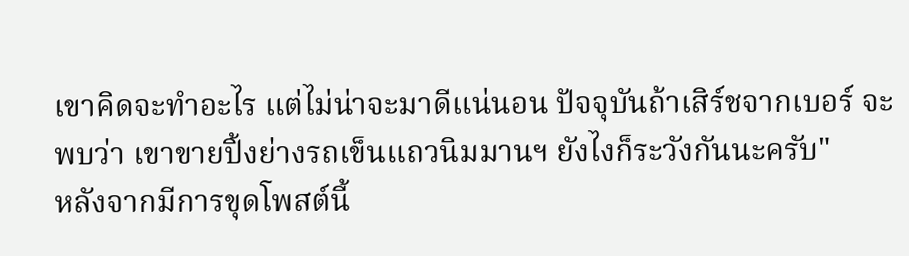เขาคิดจะทำอะไร แต่ไม่น่าจะมาดีแน่นอน ปัจจุบันถ้าเสิร์ชจากเบอร์ จะพบว่า เขาขายปิ้งย่างรถเข็นแถวนิมมานฯ ยังไงก็ระวังกันนะครับ"
หลังจากมีการขุดโพสต์นี้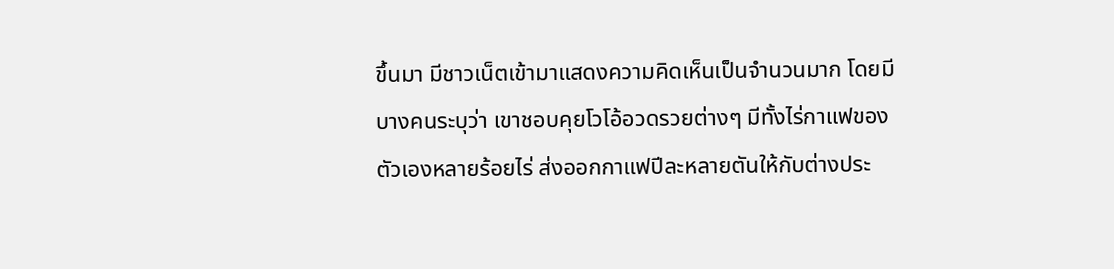ขึ้นมา มีชาวเน็ตเข้ามาแสดงความคิดเห็นเป็นจำนวนมาก โดยมีบางคนระบุว่า เขาชอบคุยโวโอ้อวดรวยต่างๆ มีทั้งไร่กาแฟของตัวเองหลายร้อยไร่ ส่งออกกาแฟปีละหลายตันให้กับต่างประ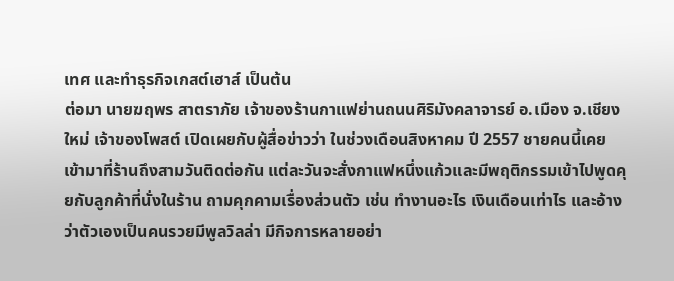เทศ และทําธุรกิจเกสต์เฮาส์ เป็นต้น
ต่อมา นายฆฤพร สาตราภัย เจ้าของร้านกาแฟย่านถนนศิริมังคลาจารย์ อ.เมือง จ.เชียงใหม่ เจ้าของโพสต์ เปิดเผยกับผู้สื่อข่าวว่า ในช่วงเดือนสิงหาคม ปี 2557 ชายคนนี้เคยเข้ามาที่ร้านถึงสามวันติดต่อกัน แต่ละวันจะสั่งกาแฟหนึ่งแก้วและมีพฤติกรรมเข้าไปพูดคุยกับลูกค้าที่นั่งในร้าน ถามคุกคามเรื่องส่วนตัว เช่น ทำงานอะไร เงินเดือนเท่าไร และอ้างว่าตัวเองเป็นคนรวยมีพูลวิลล่า มีกิจการหลายอย่า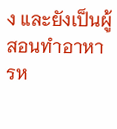ง และยังเป็นผู้สอนทำอาหารห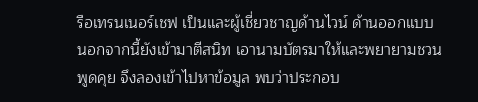รือเทรนเนอร์เชฟ เป็นและผู้เชี่ยวชาญด้านไวน์ ด้านออกแบบ
นอกจากนี้ยังเข้ามาตีสนิท เอานามบัตรมาให้และพยายามชวนพูดคุย จึงลองเข้าไปหาข้อมูล พบว่าประกอบ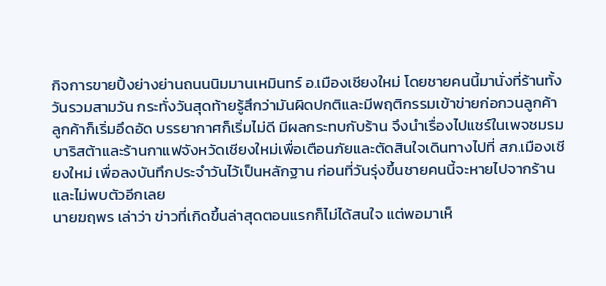กิจการขายปิ้งย่างย่านถนนนิมมานเหมินทร์ อ.เมืองเชียงใหม่ โดยชายคนนี้มานั่งที่ร้านทั้งวันรวมสามวัน กระทั่งวันสุดท้ายรู้สึกว่ามันผิดปกติและมีพฤติกรรมเข้าข่ายก่อกวนลูกค้า ลูกค้าก็เริ่มอึดอัด บรรยากาศก็เริ่มไม่ดี มีผลกระทบกับร้าน จึงนำเรื่องไปแชร์ในเพจชมรมบาริสต้าและร้านกาแฟจังหวัดเชียงใหม่เพื่อเตือนภัยและตัดสินใจเดินทางไปที่ สภ.เมืองเชียงใหม่ เพื่อลงบันทึกประจำวันไว้เป็นหลักฐาน ก่อนที่วันรุ่งขึ้นชายคนนี้จะหายไปจากร้านและไม่พบตัวอีกเลย
นายฆฤพร เล่าว่า ข่าวที่เกิดขึ้นล่าสุดตอนแรกก็ไม่ได้สนใจ แต่พอมาเห็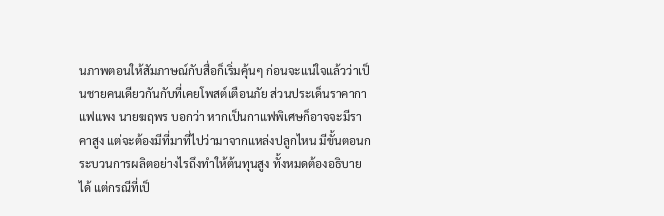นภาพตอนให้สัมภาษณ์กับสื่อก็เริ่มคุ้นๆ ก่อนจะแน่ใจแล้วว่าเป็นชายคนเดียวกันกับที่เคยโพสต์เตือนภัย ส่วนประเด็นราคากาแฟแพง นายฆฤพร บอกว่า หากเป็นกาแฟพิเศษก็อาจจะมีราคาสูง แต่จะต้องมีที่มาที่ไปว่ามาจากแหล่งปลูกไหน มีขั้นตอนกระบวนการผลิตอย่างไรถึงทำให้ต้นทุนสูง ทั้งหมดต้องอธิบายได้ แต่กรณีที่เป็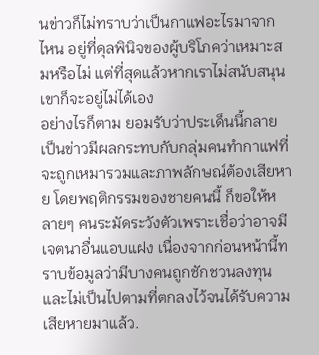นข่าวก็ไม่ทราบว่าเป็นกาแฟอะไรมาจากไหน อยู่ที่ดุลพินิจของผู้บริโภคว่าเหมาะสมหรือไม่ แต่ที่สุดแล้วหากเราไม่สนับสนุนเขาก็จะอยู่ไม่ได้เอง
อย่างไรก็ตาม ยอมรับว่าประเด็นนี้กลายเป็นข่าวมีผลกระทบกับกลุ่มคนทำกาแฟที่จะถูกเหมารวมและภาพลักษณ์ต้องเสียหาย โดยพฤติกรรมของชายคนนี้ ก็ขอให้หลายๆ คนระมัดระวังตัวเพราะเชื่อว่าอาจมีเจตนาอื่นแอบแฝง เนื่องจากก่อนหน้านี้ทราบข้อมูลว่ามีบางคนถูกชักชวนลงทุนและไม่เป็นไปตามที่ตกลงไว้จนได้รับความเสียหายมาแล้ว.